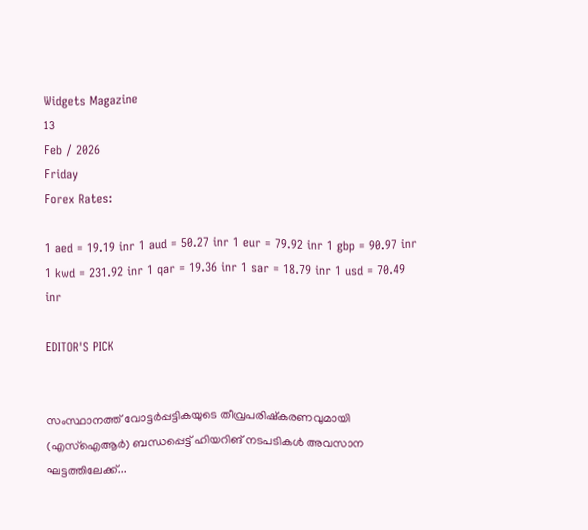Widgets Magazine
13
Feb / 2026
Friday
Forex Rates:

1 aed = 19.19 inr 1 aud = 50.27 inr 1 eur = 79.92 inr 1 gbp = 90.97 inr 1 kwd = 231.92 inr 1 qar = 19.36 inr 1 sar = 18.79 inr 1 usd = 70.49 inr

EDITOR'S PICK


സംസ്ഥാനത്ത് വോട്ടര്‍പ്പട്ടികയുടെ തീവ്രപരിഷ്‌കരണവുമായി (എസ്ഐആർ) ബന്ധപ്പെട്ട് ഹിയറിങ് നടപടികള്‍ അവസാന ഘട്ടത്തിലേക്ക്...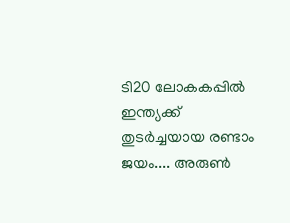ടി20 ലോകകപ്പില്‍ ഇന്ത്യക്ക് തുടര്‍ച്ചയായ രണ്ടാം ജയം.... അരുണ്‍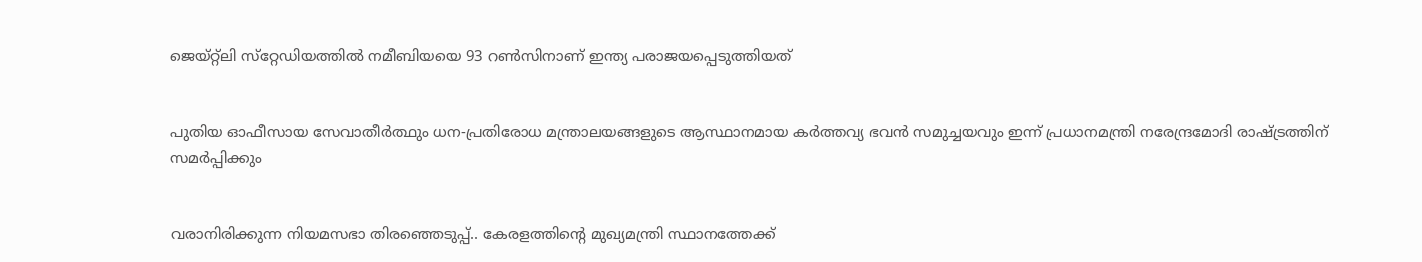ജെയ്റ്റ്‌ലി സ്‌റ്റേഡിയത്തില്‍ നമീബിയയെ 93 റണ്‍സിനാണ് ഇന്ത്യ പരാജയപ്പെടുത്തിയത്


പുതിയ ഓഫീസായ സേവാതീർത്ഥും ധന-പ്രതിരോധ മന്ത്രാലയങ്ങളുടെ ആസ്ഥാനമായ കർത്തവ്യ ഭവൻ സമുച്ചയവും ഇന്ന് പ്രധാനമന്ത്രി നരേന്ദ്രമോദി രാഷ്‌ട്രത്തിന് സമർപ്പിക്കും


വരാനിരിക്കുന്ന നിയമസഭാ തിരഞ്ഞെടുപ്പ്.. കേരളത്തിന്റെ മുഖ്യമന്ത്രി സ്ഥാനത്തേക്ക്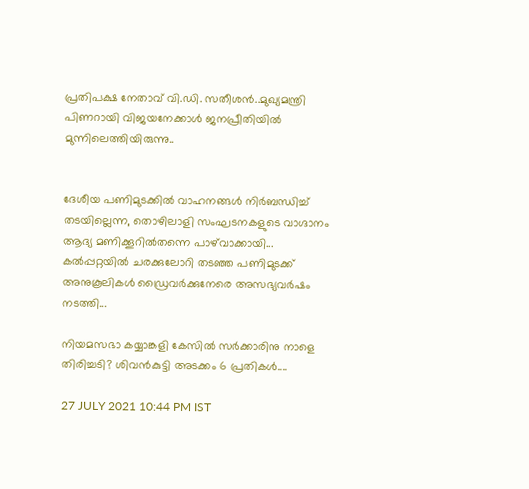പ്രതിപക്ഷ നേതാവ് വി.ഡി. സതീശന്‍..മുഖ്യമന്ത്രി പിണറായി വിജയനേക്കാള്‍ ജനപ്രീതിയില്‍ മുന്നിലെത്തിയിരുന്നു..


ദേശീയ പണിമുടക്കിൽ വാഹനങ്ങൾ നിർബന്ധിച്ച് തടയില്ലെന്ന, തൊഴിലാളി സംഘടനകളുടെ വാഗ്ദാനം ആദ്യ മണിക്കൂറിൽതന്നെ പാഴ്‌വാക്കായി... കൽപ്പറ്റയിൽ ചരക്കുലോറി തടഞ്ഞ പണിമുടക്ക് അനുകൂലികൾ ഡ്രൈവർക്കുനേരെ അസഭ്യവർഷം നടത്തി...

നിയമസഭാ കയ്യാങ്കളി കേസിൽ സർക്കാരിനു നാളെ തിരിച്ചടി? ശിവൻകുട്ടി അടക്കം 6 പ്രതികൾ....

27 JULY 2021 10:44 PM IST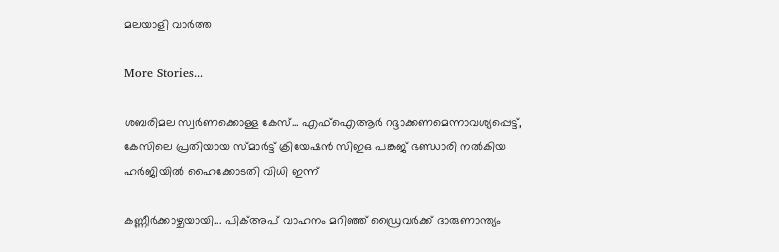മലയാളി വാര്‍ത്ത

More Stories...

ശബരിമല സ്വർണക്കൊള്ള കേസ്... എഫ്ഐആർ റദ്ദാക്കണമെന്നാവശ്യപ്പെട്ട്, കേസിലെ പ്രതിയായ സ്മാർട്ട് ക്രിയേഷൻ സിഇഒ പങ്കജ് ഭണ്ഡാരി നൽകിയ ഹ‍‍ർജിയിൽ ഹൈക്കോടതി വിധി ഇന്ന്

കണ്ണീർക്കാഴ്ചയായി... പിക്അപ് വാഹനം മറിഞ്ഞ് ഡ്രൈവർക്ക് ദാരുണാന്ത്യം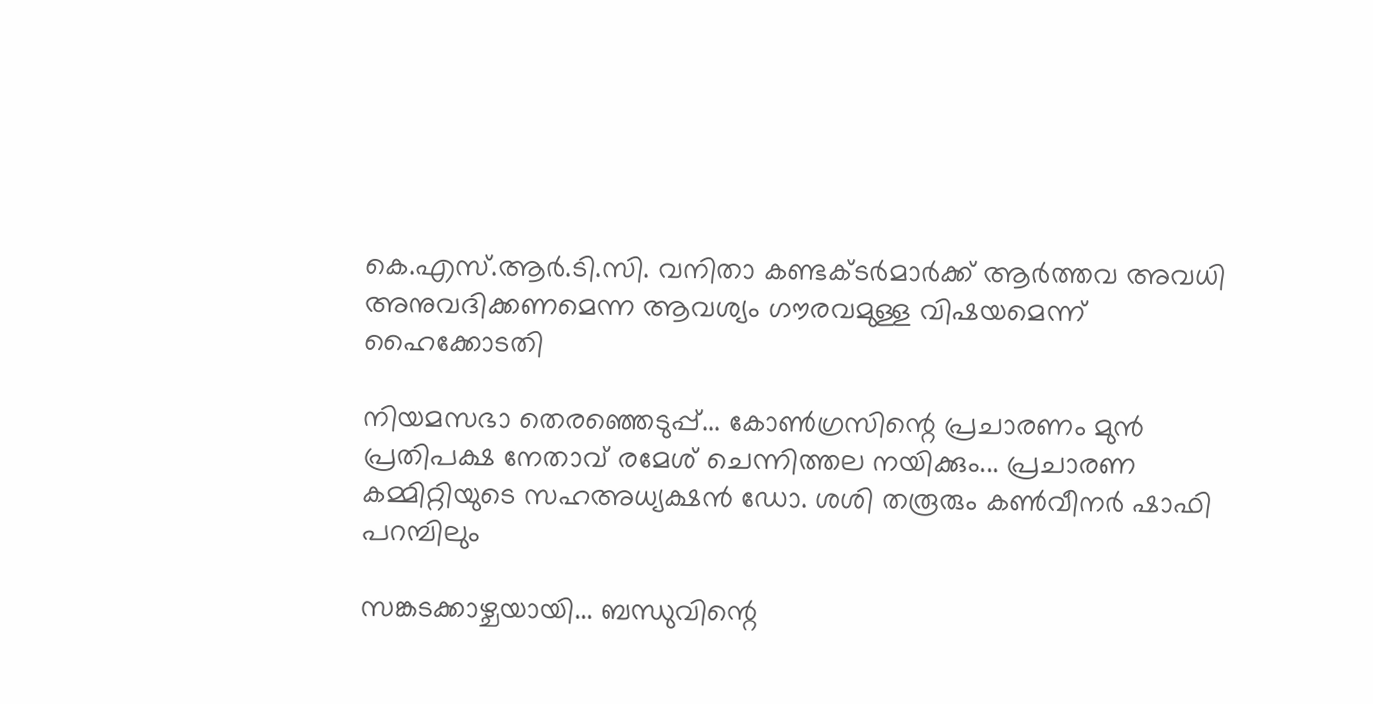കെ.എസ്.ആർ.ടി.സി. വനിതാ കണ്ടക്ടർമാർക്ക് ആർത്തവ അവധി അനുവദിക്കണമെന്ന ആവശ്യം ഗൗരവമുള്ള വിഷയമെന്ന് ഹൈക്കോടതി

നിയമസഭാ തെരഞ്ഞെടുപ്പ്... കോണ്‍ഗ്രസിന്റെ പ്രചാരണം മുന്‍ പ്രതിപക്ഷ നേതാവ് രമേശ് ചെന്നിത്തല നയിക്കും... പ്രചാരണ കമ്മിറ്റിയുടെ സഹഅധ്യക്ഷന്‍ ഡോ. ശശി തരൂരും കണ്‍വീനര്‍ ഷാഫി പറമ്പിലും

സങ്കടക്കാഴ്ചയായി... ബന്ധുവിന്റെ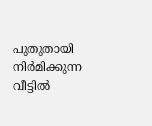പുതുതായി നിർമിക്കുന്ന വീട്ടിൽ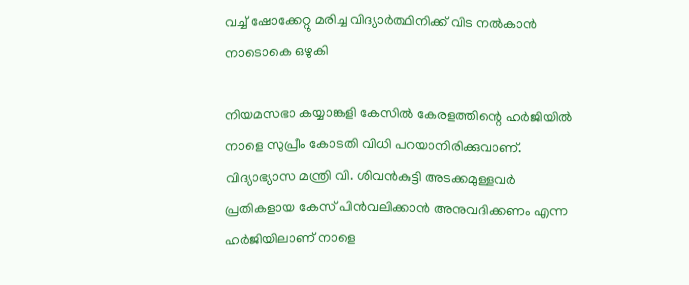വച്ച് ഷോക്കേറ്റു മരിച്ച വിദ്യാർത്ഥിനിക്ക് വിട നൽകാൻ നാടൊകെ ഒഴുകി

നിയമസഭാ കയ്യാങ്കളി കേസിൽ കേരളത്തിന്റെ ഹർജിയിൽ നാളെ സുപ്രീം കോടതി വിധി പറയാനിരിക്കുവാണ്. വിദ്യാഭ്യാസ മന്ത്രി വി. ശിവൻകുട്ടി അടക്കമുള്ളവർ പ്രതികളായ കേസ് പിൻവലിക്കാൻ അനുവദിക്കണം എന്ന ഹർജിയിലാണ് നാളെ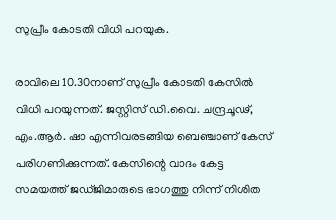സുപ്രീം കോടതി വിധി പറയുക.

രാവിലെ 10.30നാണ് സുപ്രീം കോടതി കേസിൽ വിധി പറയുന്നത്. ജസ്റ്റിസ് ഡി.വൈ. ചന്ദ്രചൂഢ്, എം.ആർ. ഷാ എന്നിവരടങ്ങിയ ബെഞ്ചാണ് കേസ് പരിഗണിക്കുന്നത്. കേസിന്റെ വാദം കേട്ട സമയത്ത് ജഡ്ജിമാരുടെ ഭാഗത്തു നിന്ന് നിശിത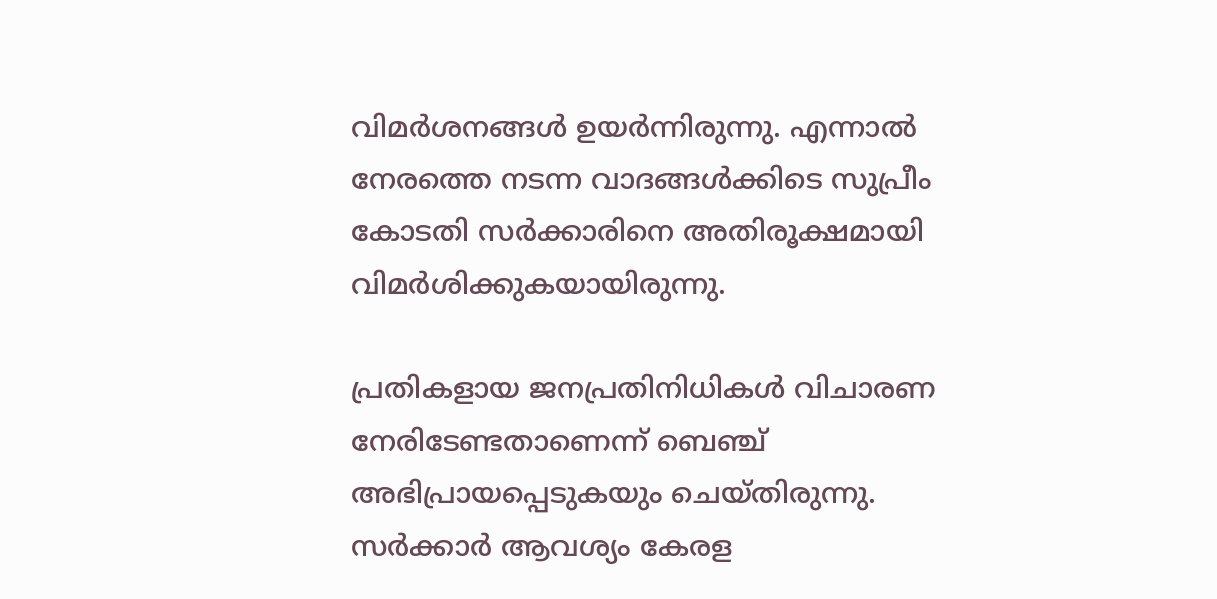വിമർശനങ്ങൾ ഉയർന്നിരുന്നു. എന്നാൽ നേരത്തെ നടന്ന വാദങ്ങൾക്കിടെ സുപ്രീം കോടതി സർക്കാരിനെ അതിരൂക്ഷമായി വിമർശിക്കുകയായിരുന്നു.

പ്രതികളായ ജനപ്രതിനിധികൾ വിചാരണ നേരിടേണ്ടതാണെന്ന് ബെഞ്ച് അഭിപ്രായപ്പെടുകയും ചെയ്തിരുന്നു. സർക്കാർ ആവശ്യം കേരള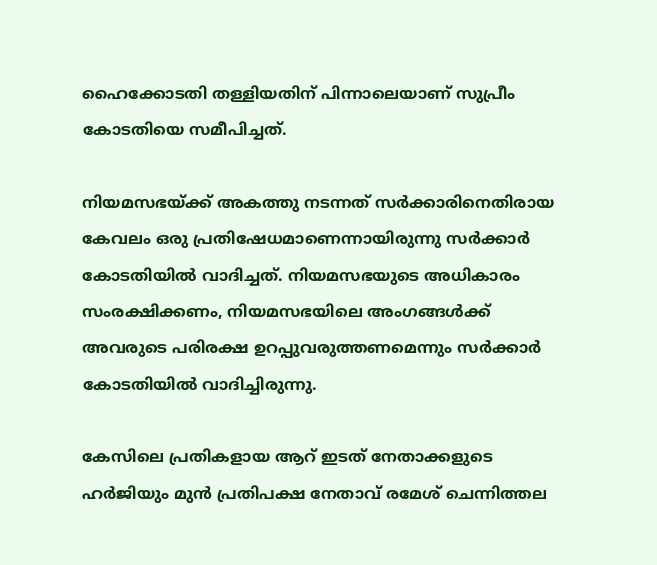ഹൈക്കോടതി തള്ളിയതിന് പിന്നാലെയാണ് സുപ്രീം കോടതിയെ സമീപിച്ചത്.

നിയമസഭയ്‌ക്ക് അകത്തു നടന്നത് സർക്കാരിനെതിരായ കേവലം ഒരു പ്രതിഷേധമാണെന്നായിരുന്നു സർക്കാർ കോടതിയിൽ വാദിച്ചത്. നിയമസഭയുടെ അധികാരം സംരക്ഷിക്കണം, നിയമസഭയിലെ അംഗങ്ങൾക്ക് അവരുടെ പരിരക്ഷ ഉറപ്പുവരുത്തണമെന്നും സർക്കാർ കോടതിയിൽ വാദിച്ചിരുന്നു.

കേസിലെ പ്രതികളായ ആറ് ഇടത് നേതാക്കളുടെ ഹർജിയും മുൻ പ്രതിപക്ഷ നേതാവ് രമേശ് ചെന്നിത്തല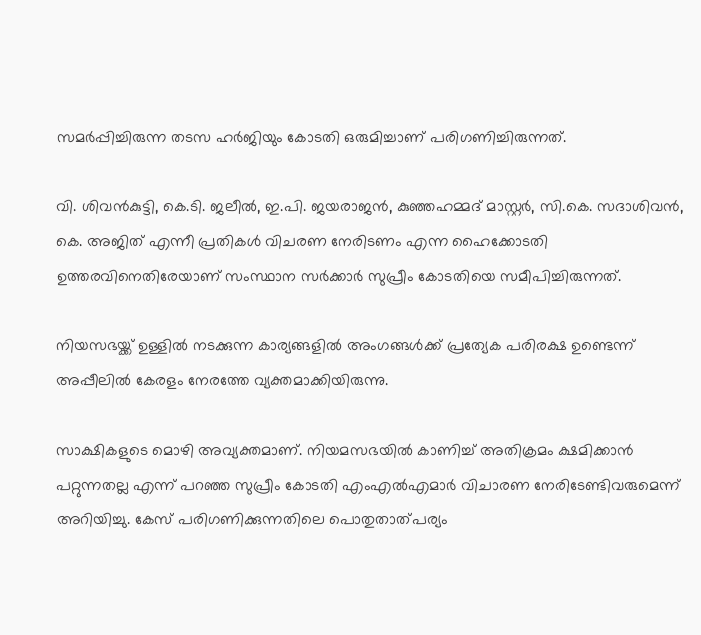സമർപ്പിച്ചിരുന്ന തടസ ഹർജിയും കോടതി ഒരുമിച്ചാണ് പരിഗണിച്ചിരുന്നത്.

വി. ശിവൻകുട്ടി, കെ.ടി. ജലീൽ, ഇ.പി. ജയരാജൻ, കുഞ്ഞഹമ്മദ് മാസ്റ്റർ, സി.കെ. സദാശിവൻ, കെ. അജിത് എന്നീ പ്രതികൾ വിചരണ നേരിടണം എന്ന ഹൈക്കോടതി ഉത്തരവിനെതിരേയാണ് സംസ്ഥാന സർക്കാർ സുപ്രീം കോടതിയെ സമീപിച്ചിരുന്നത്.

നിയസഭയ്ക്ക് ഉള്ളിൽ നടക്കുന്ന കാര്യങ്ങളിൽ അംഗങ്ങൾക്ക് പ്രത്യേക പരിരക്ഷ ഉണ്ടെന്ന് അപ്പീലിൽ കേരളം നേരത്തേ വ്യക്തമാക്കിയിരുന്നു.

സാക്ഷികളുടെ മൊഴി അവ്യക്തമാണ്. നിയമസഭയിൽ കാണിച്ച് അതിക്രമം ക്ഷമിക്കാൻ പറ്റുന്നതല്ല എന്ന് പറഞ്ഞ സുപ്രീം കോടതി എംഎൽഎമാർ വിചാരണ നേരിടേണ്ടിവരുമെന്ന് അറിയിച്ചു. കേസ് പരിഗണിക്കുന്നതിലെ പൊതുതാത്പര്യം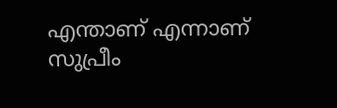എന്താണ് എന്നാണ് സുപ്രീം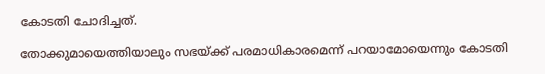കോടതി ചോദിച്ചത്.

തോക്കുമായെത്തിയാലും സഭയ്‌ക്ക് പരമാധികാരമെന്ന് പറയാമോയെന്നും കോടതി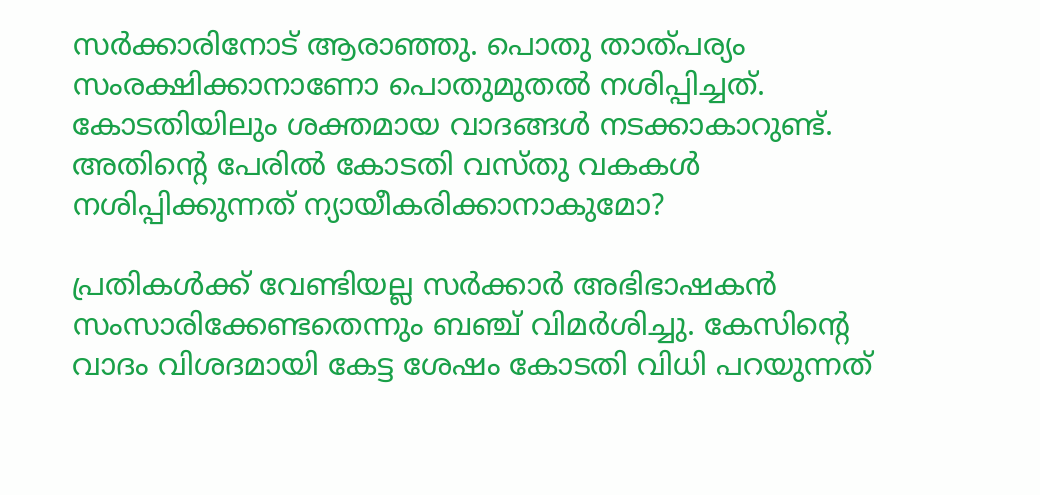സർക്കാരിനോട് ആരാഞ്ഞു. പൊതു താത്പര്യം സംരക്ഷിക്കാനാണോ പൊതുമുതൽ നശിപ്പിച്ചത്. കോടതിയിലും ശക്തമായ വാദങ്ങൾ നടക്കാകാറുണ്ട്. അതിന്റെ പേരിൽ കോടതി വസ്തു വകകൾ നശിപ്പിക്കുന്നത് ന്യായീകരിക്കാനാകുമോ?

പ്രതികൾക്ക് വേണ്ടിയല്ല സർക്കാർ അഭിഭാഷകൻ സംസാരിക്കേണ്ടതെന്നും ബഞ്ച് വിമർശിച്ചു. കേസിന്റെ വാദം വിശദമായി കേട്ട ശേഷം കോടതി വിധി പറയുന്നത്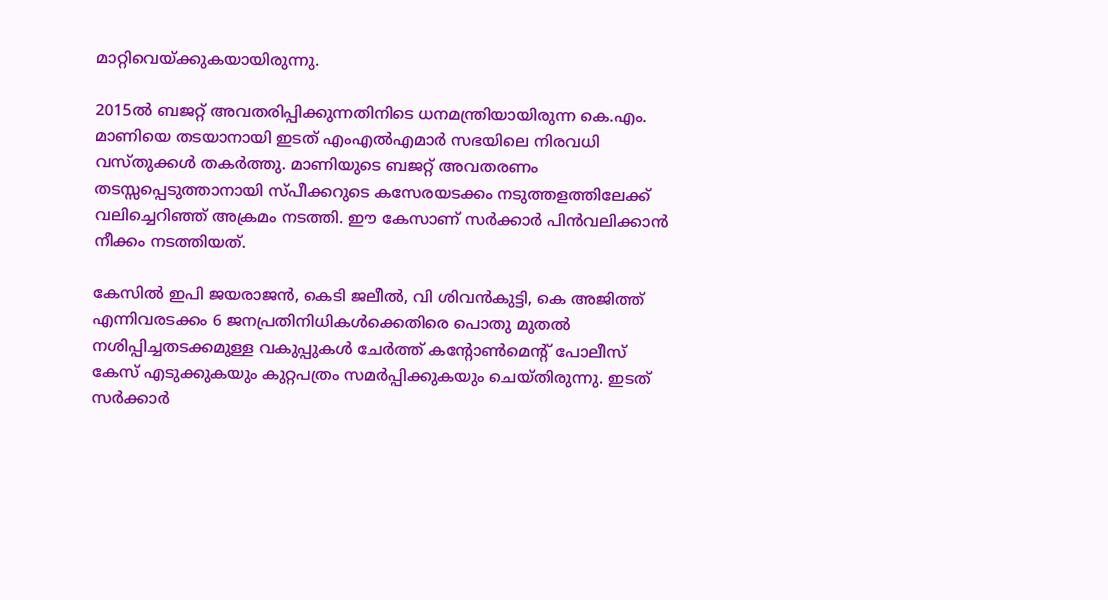മാറ്റിവെയ്‌ക്കുകയായിരുന്നു.

2015ൽ ബജറ്റ് അവതരിപ്പിക്കുന്നതിനിടെ ധനമന്ത്രിയായിരുന്ന കെ.എം. മാണിയെ തടയാനായി ഇടത് എംഎൽഎമാർ സഭയിലെ നിരവധി വസ്തുക്കൾ തകർത്തു. മാണിയുടെ ബജറ്റ് അവതരണം തടസ്സപ്പെടുത്താനായി സ്പീക്കറുടെ കസേരയടക്കം നടുത്തളത്തിലേക്ക് വലിച്ചെറിഞ്ഞ് അക്രമം നടത്തി. ഈ കേസാണ് സർക്കാർ പിൻവലിക്കാൻ നീക്കം നടത്തിയത്.

കേസിൽ ഇപി ജയരാജൻ, കെടി ജലീൽ, വി ശിവൻകുട്ടി, കെ അജിത്ത് എന്നിവരടക്കം 6 ജനപ്രതിനിധികൾക്കെതിരെ പൊതു മുതൽ നശിപ്പിച്ചതടക്കമുള്ള വകുപ്പുകൾ ചേർത്ത് കന്റോൺമെന്റ് പോലീസ് കേസ് എടുക്കുകയും കുറ്റപത്രം സമർപ്പിക്കുകയും ചെയ്തിരുന്നു. ഇടത് സർക്കാർ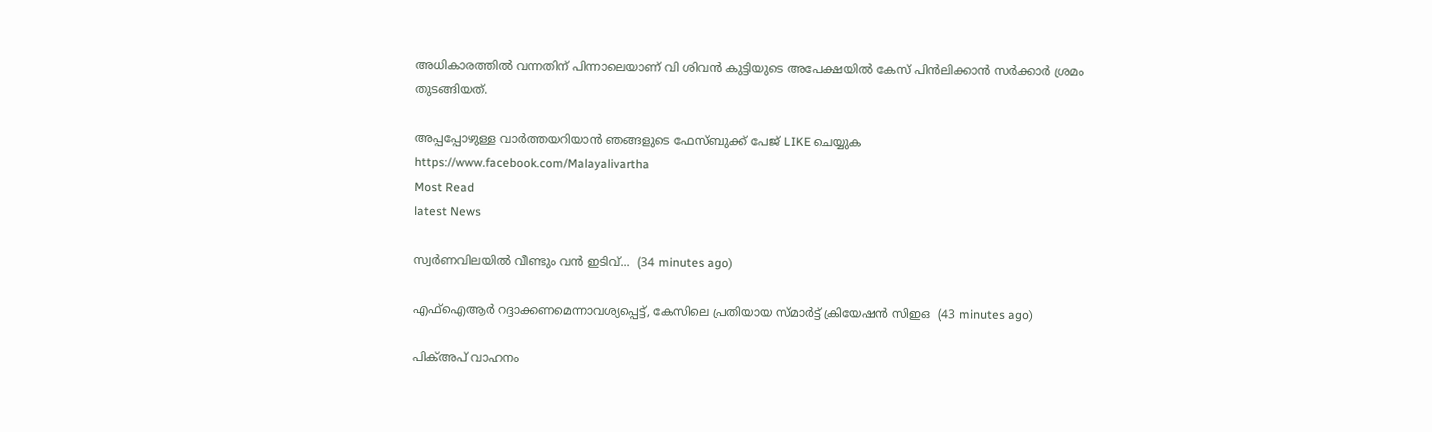അധികാരത്തിൽ വന്നതിന് പിന്നാലെയാണ് വി ശിവൻ കുട്ടിയുടെ അപേക്ഷയിൽ കേസ് പിൻലിക്കാൻ സർക്കാർ ശ്രമം തുടങ്ങിയത്.

അപ്പപ്പോഴുള്ള വാര്‍ത്തയറിയാന്‍ ഞങ്ങളുടെ ഫേസ്‌ബുക്ക്‌ പേജ് LIKE ചെയ്യുക
https://www.facebook.com/Malayalivartha
Most Read
latest News

സ്വർണവിലയിൽ വീണ്ടും വൻ ഇടിവ്...  (34 minutes ago)

എഫ്ഐആർ റദ്ദാക്കണമെന്നാവശ്യപ്പെട്ട്, കേസിലെ പ്രതിയായ സ്മാർട്ട് ക്രിയേഷൻ സിഇഒ  (43 minutes ago)

പിക്അപ് വാഹനം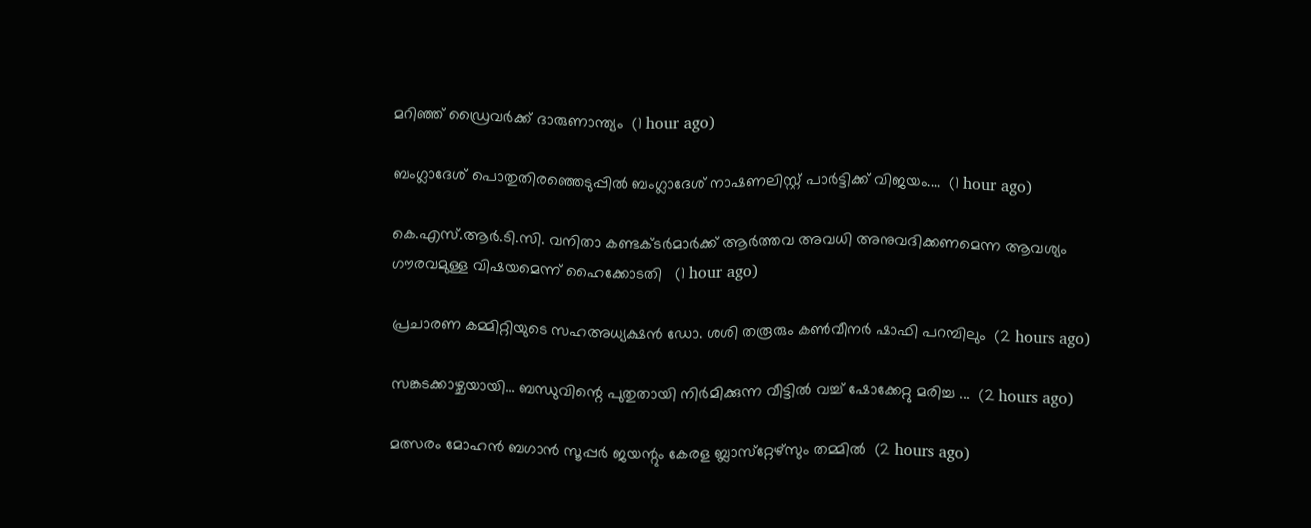മറിഞ്ഞ് ഡ്രൈവർക്ക് ദാരുണാന്ത്യം  (1 hour ago)

ബംഗ്ലാദേശ് പൊതുതിരഞ്ഞെടുപ്പിൽ ബംഗ്ലാദേശ് നാഷണലിസ്റ്റ് പാർട്ടിക്ക് വിജയം....  (1 hour ago)

കെ.എസ്.ആർ.ടി.സി. വനിതാ കണ്ടക്ടർമാർക്ക് ആർത്തവ അവധി അനുവദിക്കണമെന്ന ആവശ്യം ഗൗരവമുള്ള വിഷയമെന്ന് ഹൈക്കോടതി   (1 hour ago)

പ്രചാരണ കമ്മിറ്റിയുടെ സഹഅധ്യക്ഷന്‍ ഡോ. ശശി തരൂരും കണ്‍വീനര്‍ ഷാഫി പറമ്പിലും  (2 hours ago)

സങ്കടക്കാഴ്ചയായി... ബന്ധുവിന്റെ പുതുതായി നിർമിക്കുന്ന വീട്ടിൽ വച്ച് ഷോക്കേറ്റു മരിച്ച ...  (2 hours ago)

മത്സരം മോഹൻ ബഗാൻ സൂപ്പർ ജയന്റും കേരള ബ്ലാസ്‌റ്റേഴ്‌സും തമ്മിൽ  (2 hours ago)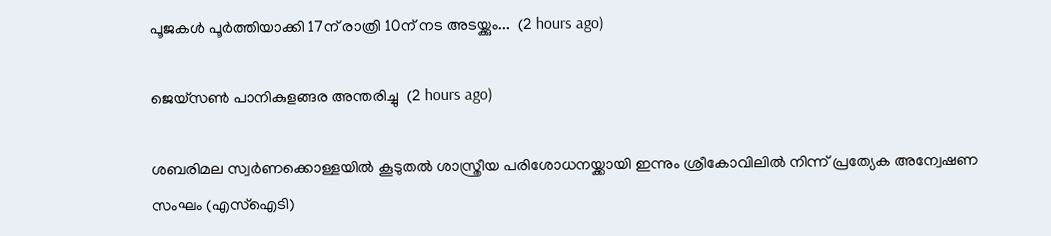പൂജകൾ പൂർത്തിയാക്കി 17ന് രാത്രി 10ന് നട അടയ്ക്കും...  (2 hours ago)

ജെയ്‌സൺ പാനികുളങ്ങര അന്തരിച്ചു  (2 hours ago)

ശബരിമല സ്വർണക്കൊള്ളയിൽ കൂടുതൽ ശാസ്ത്രീയ പരിശോധനയ്ക്കായി ഇന്നും ശ്രീകോവിലിൽ നിന്ന് പ്രത്യേക അന്വേഷണ സംഘം (എസ്ഐടി)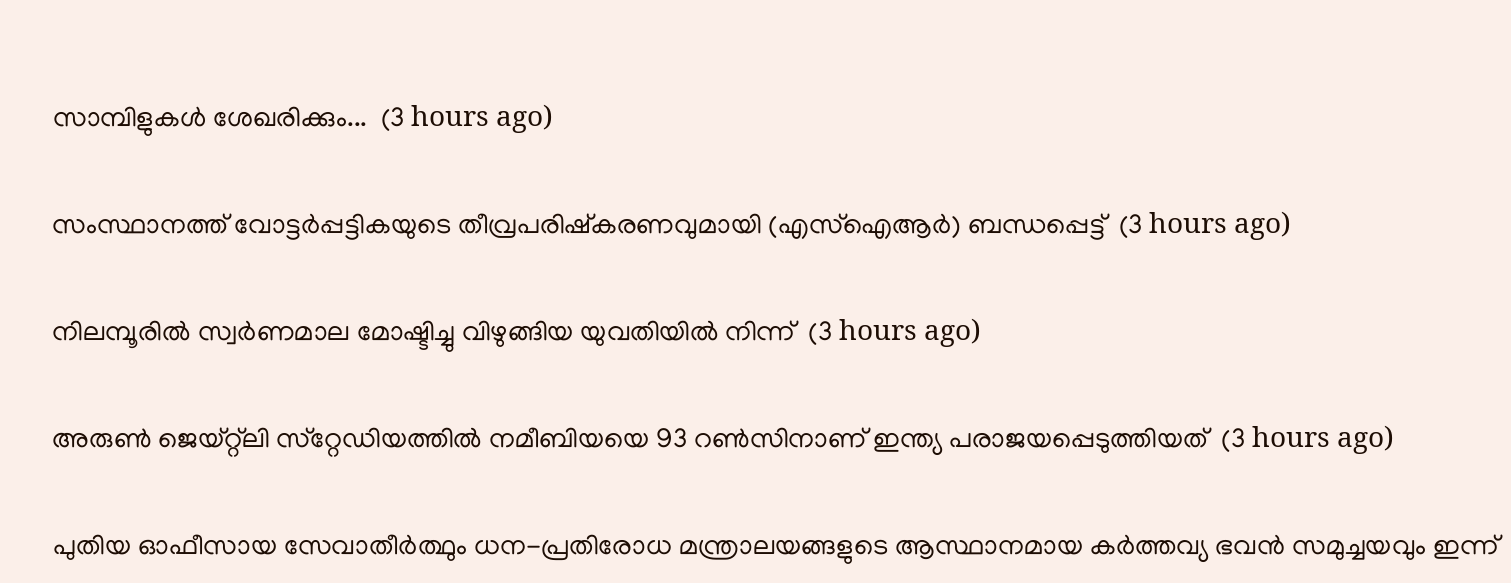സാമ്പിളുകൾ ശേഖരിക്കും...  (3 hours ago)

സംസ്ഥാനത്ത് വോട്ടര്‍പ്പട്ടികയുടെ തീവ്രപരിഷ്‌കരണവുമായി (എസ്ഐആർ) ബന്ധപ്പെട്ട്  (3 hours ago)

നിലമ്പൂരിൽ സ്വര്‍ണമാല മോഷ്ടിച്ചു വിഴുങ്ങിയ യുവതിയിൽ നിന്ന്  (3 hours ago)

അരുണ്‍ ജെയ്റ്റ്‌ലി സ്‌റ്റേഡിയത്തില്‍ നമീബിയയെ 93 റണ്‍സിനാണ് ഇന്ത്യ പരാജയപ്പെടുത്തിയത്  (3 hours ago)

പുതിയ ഓഫീസായ സേവാതീർത്ഥും ധന-പ്രതിരോധ മന്ത്രാലയങ്ങളുടെ ആസ്ഥാനമായ കർത്തവ്യ ഭവൻ സമുച്ചയവും ഇന്ന്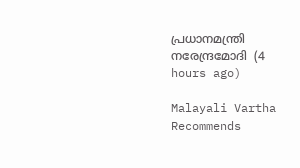പ്രധാനമന്ത്രി നരേന്ദ്രമോദി  (4 hours ago)

Malayali Vartha Recommends